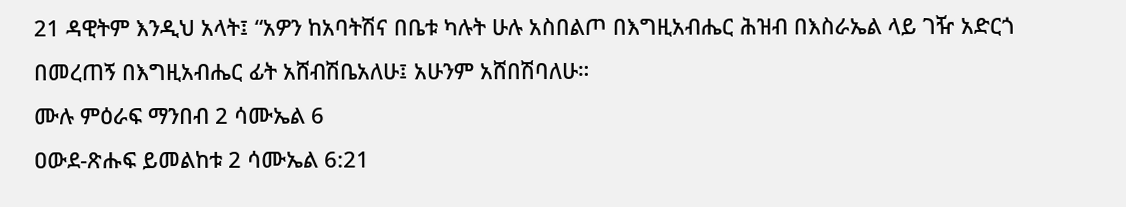21 ዳዊትም እንዲህ አላት፤ “አዎን ከአባትሽና በቤቱ ካሉት ሁሉ አስበልጦ በእግዚአብሔር ሕዝብ በእስራኤል ላይ ገዥ አድርጎ በመረጠኝ በእግዚአብሔር ፊት አሸብሽቤአለሁ፤ አሁንም አሸበሽባለሁ።
ሙሉ ምዕራፍ ማንበብ 2 ሳሙኤል 6
ዐውደ-ጽሑፍ ይመልከቱ 2 ሳሙኤል 6:21